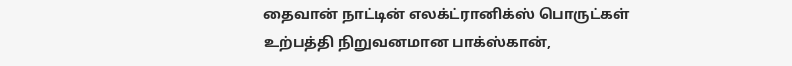தைவான் நாட்டின் எலக்ட்ரானிக்ஸ் பொருட்கள் உற்பத்தி நிறுவனமான பாக்ஸ்கான்,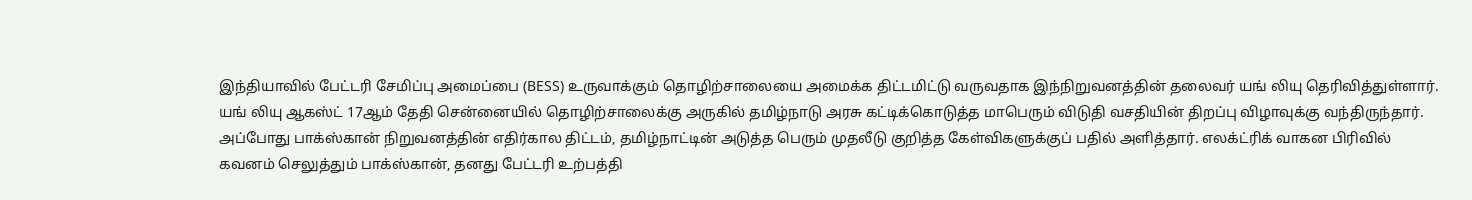இந்தியாவில் பேட்டரி சேமிப்பு அமைப்பை (BESS) உருவாக்கும் தொழிற்சாலையை அமைக்க திட்டமிட்டு வருவதாக இந்நிறுவனத்தின் தலைவர் யங் லியு தெரிவித்துள்ளார். யங் லியு ஆகஸ்ட் 17ஆம் தேதி சென்னையில் தொழிற்சாலைக்கு அருகில் தமிழ்நாடு அரசு கட்டிக்கொடுத்த மாபெரும் விடுதி வசதியின் திறப்பு விழாவுக்கு வந்திருந்தார்.
அப்போது பாக்ஸ்கான் நிறுவனத்தின் எதிர்கால திட்டம், தமிழ்நாட்டின் அடுத்த பெரும் முதலீடு குறித்த கேள்விகளுக்குப் பதில் அளித்தார். எலக்ட்ரிக் வாகன பிரிவில் கவனம் செலுத்தும் பாக்ஸ்கான், தனது பேட்டரி உற்பத்தி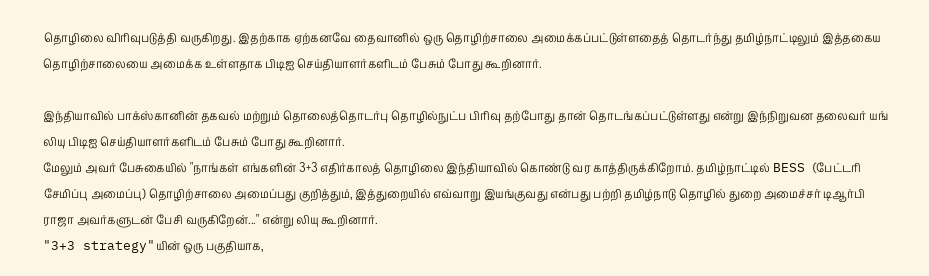தொழிலை விரிவுபடுத்தி வருகிறது. இதற்காக ஏற்கனவே தைவானில் ஒரு தொழிற்சாலை அமைக்கப்பட்டுள்ளதைத் தொடர்ந்து தமிழ்நாட்டிலும் இத்தகைய தொழிற்சாலையை அமைக்க உள்ளதாக பிடிஐ செய்தியாளர்களிடம் பேசும் போது கூறினார்.

இந்தியாவில் பாக்ஸ்கானின் தகவல் மற்றும் தொலைத்தொடர்பு தொழில்நுட்ப பிரிவு தற்போது தான் தொடங்கப்பட்டுள்ளது என்று இந்நிறுவன தலைவர் யங் லியு பிடிஐ செய்தியாளர்களிடம் பேசும் போது கூறினார்.
மேலும் அவர் பேசுகையில் "நாங்கள் எங்களின் 3+3 எதிர்காலத் தொழிலை இந்தியாவில் கொண்டு வர காத்திருக்கிறோம். தமிழ்நாட்டில் BESS (பேட்டரி சேமிப்பு அமைப்பு) தொழிற்சாலை அமைப்பது குறித்தும், இத்துறையில் எவ்வாறு இயங்குவது என்பது பற்றி தமிழ்நாடு தொழில் துறை அமைச்சர் டிஆர்பி ராஜா அவர்களுடன் பேசி வருகிறேன்..." என்று லியு கூறினார்.
"3+3 strategy"யின் ஒரு பகுதியாக,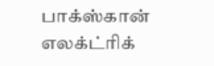பாக்ஸ்கான் எலக்ட்ரிக்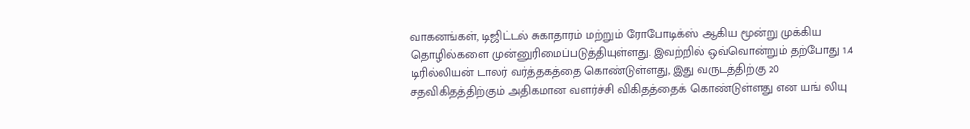வாகனங்கள், டிஜிட்டல் சுகாதாரம் மற்றும் ரோபோடிக்ஸ் ஆகிய மூன்று முக்கிய தொழில்களை முன்னுரிமைப்படுத்தியுள்ளது. இவற்றில் ஒவ்வொன்றும் தற்போது 1.4 டிரில்லியன் டாலர் வர்த்தகத்தை கொண்டுள்ளது, இது வருடத்திற்கு 20 சதவிகிதத்திற்கும் அதிகமான வளர்ச்சி விகிதத்தைக் கொண்டுள்ளது என யங் லியு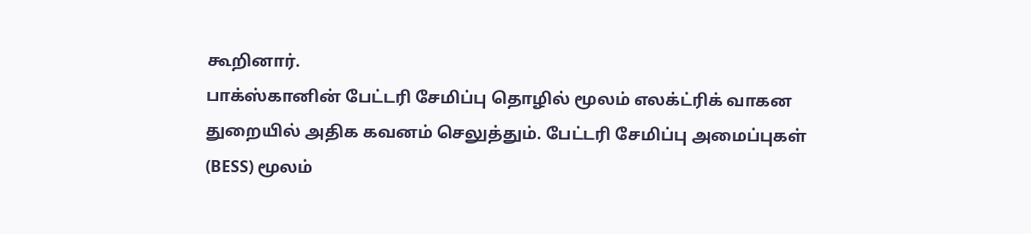கூறினார்.
பாக்ஸ்கானின் பேட்டரி சேமிப்பு தொழில் மூலம் எலக்ட்ரிக் வாகன துறையில் அதிக கவனம் செலுத்தும். பேட்டரி சேமிப்பு அமைப்புகள் (BESS) மூலம்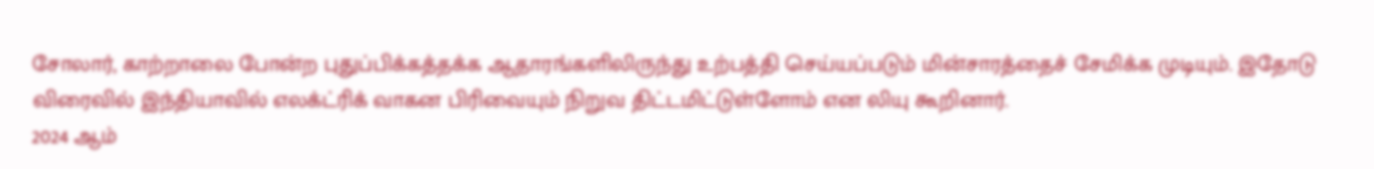சோலார், காற்றாலை போன்ற புதுப்பிக்கத்தக்க ஆதாரங்களிலிருந்து உற்பத்தி செய்யப்படும் மின்சாரத்தைச் சேமிக்க முடியும். இதோடு விரைவில் இந்தியாவில் எலக்ட்ரிக் வாகன பிரிவையும் நிறுவ திட்டமிட்டுள்ளோம் என லியு கூறினார்.
2024 ஆம்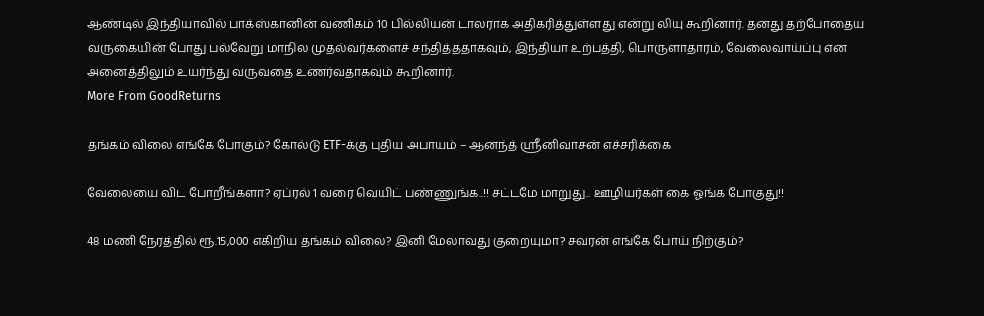ஆண்டில் இந்தியாவில் பாக்ஸ்கானின் வணிகம் 10 பில்லியன் டாலராக அதிகரித்துள்ளது என்று லியு கூறினார். தனது தற்போதைய வருகையின் போது பல்வேறு மாநில முதல்வர்களைச் சந்தித்ததாகவும், இந்தியா உற்பத்தி, பொருளாதாரம், வேலைவாய்ப்பு என அனைத்திலும் உயர்ந்து வருவதை உணர்வதாகவும் கூறினார்.
More From GoodReturns

தங்கம் விலை எங்கே போகும்? கோல்டு ETF-க்கு புதிய அபாயம் – ஆனந்த் ஸ்ரீனிவாசன் எச்சரிக்கை

வேலையை விட போறீங்களா? ஏப்ரல் 1 வரை வெயிட் பண்ணுங்க..!! சட்டமே மாறுது.. ஊழியர்கள் கை ஓங்க போகுது!!

48 மணி நேரத்தில் ரூ.15,000 எகிறிய தங்கம் விலை? இனி மேலாவது குறையுமா? சவரன் எங்கே போய் நிற்கும்?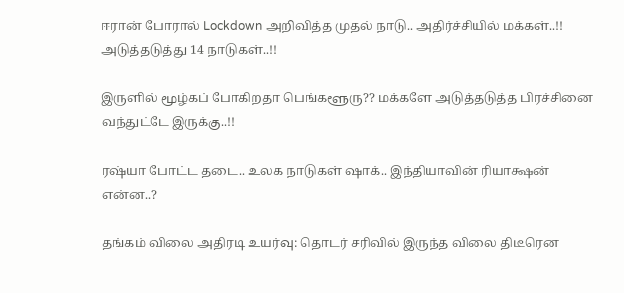ஈரான் போரால் Lockdown அறிவித்த முதல் நாடு.. அதிர்ச்சியில் மக்கள்..!! அடுத்தடுத்து 14 நாடுகள்..!!

இருளில் மூழ்கப் போகிறதா பெங்களூரு?? மக்களே அடுத்தடுத்த பிரச்சினை வந்துட்டே இருக்கு..!!

ரஷ்யா போட்ட தடை.. உலக நாடுகள் ஷாக்.. இந்தியாவின் ரியாக்ஷன் என்ன..?

தங்கம் விலை அதிரடி உயர்வு: தொடர் சரிவில் இருந்த விலை திடீரென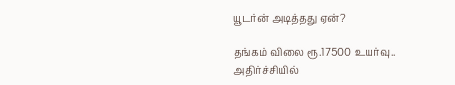யூடர்ன் அடித்தது ஏன்?

தங்கம் விலை ரூ.17500 உயர்வு.. அதிர்ச்சியில்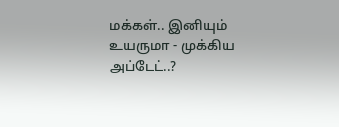மக்கள்.. இனியும் உயருமா - முக்கிய அப்டேட்..?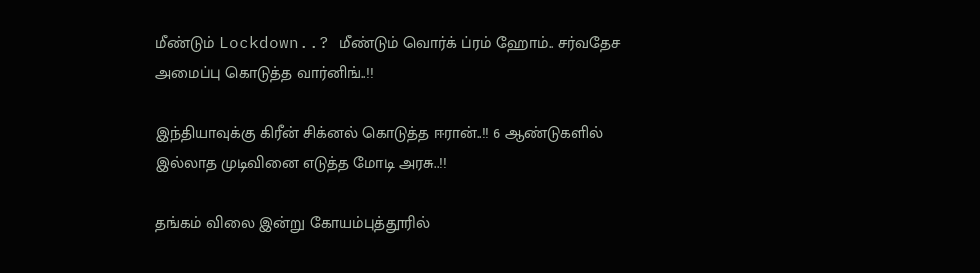மீண்டும் Lockdown..? மீண்டும் வொர்க் ப்ரம் ஹோம்.. சர்வதேச அமைப்பு கொடுத்த வார்னிங்..!!

இந்தியாவுக்கு கிரீன் சிக்னல் கொடுத்த ஈரான்..!! 6 ஆண்டுகளில் இல்லாத முடிவினை எடுத்த மோடி அரசு..!!

தங்கம் விலை இன்று கோயம்புத்தூரில்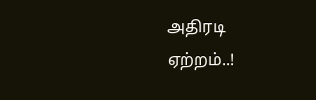அதிரடி ஏற்றம்..!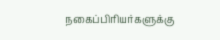நகைப்பிரியர்களுக்கு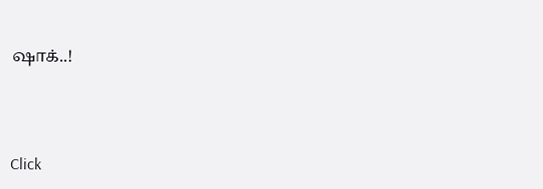ஷாக்..!



Click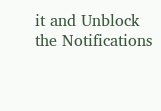it and Unblock the Notifications